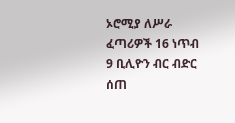ኦሮሚያ ለሥራ ፈጣሪዎች 16 ነጥብ 9 ቢሊዮን ብር ብድር ሰጠ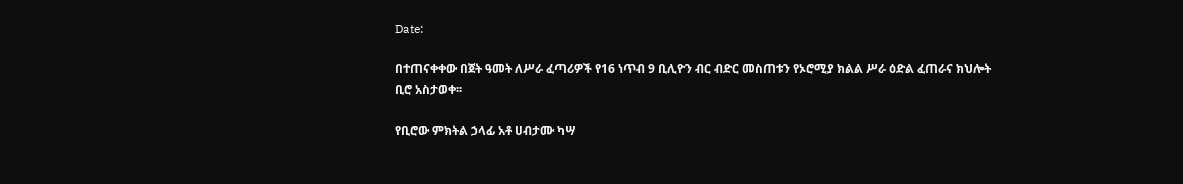Date:

በተጠናቀቀው በጀት ዓመት ለሥራ ፈጣሪዎች የ16 ነጥብ 9 ቢሊዮን ብር ብድር መስጠቱን የኦሮሚያ ክልል ሥራ ዕድል ፈጠራና ክህሎት ቢሮ አስታወቀ፡፡

የቢሮው ምክትል ኃላፊ አቶ ሀብታሙ ካሣ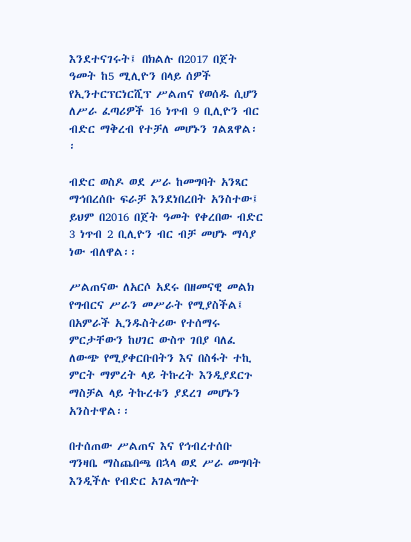እንደተናገሩት፤ በክልሉ በ2017 በጀት ዓመት ከ5 ሚሊዮን በላይ ሰዎች የኢንተርፕርነርሺፕ ሥልጠና የወሰዱ ሲሆን ለሥራ ፈጣሪዎች 16 ነጥብ 9 ቢሊዮን ብር ብድር ማቅረብ የተቻለ መሆኑን ገልጸዋል፡፡

ብድር ወስዶ ወደ ሥራ ከመግባት አንጻር ማኅበረሰቡ ፍራቻ እንደነበረበት አንስተው፤ ይህም በ2016 በጀት ዓመት የቀረበው ብድር 3 ነጥብ 2 ቢሊዮን ብር ብቻ መሆኑ ማሳያ ነው ብለዋል፡፡

ሥልጠናው ለአርሶ አደሩ በዘመናዊ መልክ የግብርና ሥራን መሥራት የሚያስችል፤ በአምራች ኢንዱስትሪው የተሰማሩ ምርታቸውን ከሀገር ውስጥ ገበያ ባለፈ ለውጭ የሚያቀርቡበትን እና በስፋት ተኪ ምርት ማምረት ላይ ትኩረት እንዲያደርጉ ማስቻል ላይ ትኩረቱን ያደረገ መሆኑን አንስተዋል፡፡

በተሰጠው ሥልጠና እና የኅብረተሰቡ ግንዛቤ ማስጨበጫ በኋላ ወደ ሥራ መግባት እንዲችሉ የብድር አገልግሎት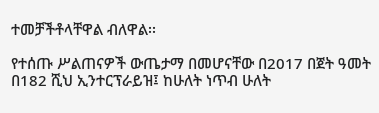ተመቻችቶላቸዋል ብለዋል፡፡

የተሰጡ ሥልጠናዎች ውጤታማ በመሆናቸው በ2017 በጀት ዓመት በ182 ሺህ ኢንተርፕራይዝ፤ ከሁለት ነጥብ ሁለት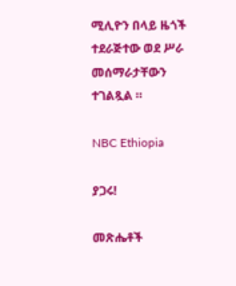ሚሊዮን በላይ ዜጎች ተደራጅተው ወደ ሥራ መሰማራታቸውን ተገልጿል ።

NBC Ethiopia

ያጋሩ!

መጽሔቶች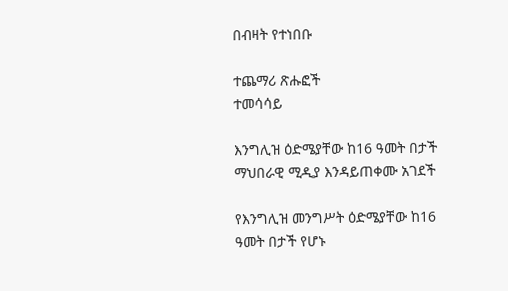በብዛት የተነበቡ

ተጨማሪ ጽሑፎች
ተመሳሳይ

እንግሊዝ ዕድሜያቸው ከ16 ዓመት በታች ማህበራዊ ሚዲያ እንዳይጠቀሙ አገደች

የእንግሊዝ መንግሥት ዕድሜያቸው ከ16 ዓመት በታች የሆኑ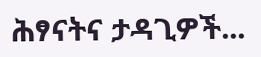ሕፃናትና ታዳጊዎች...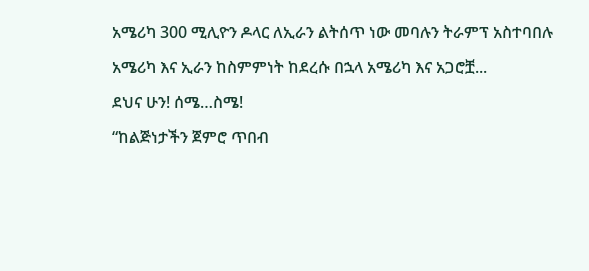አሜሪካ 300 ሚሊዮን ዶላር ለኢራን ልትሰጥ ነው መባሉን ትራምፕ አስተባበሉ

አሜሪካ እና ኢራን ከስምምነት ከደረሱ በኋላ አሜሪካ እና አጋሮቿ...

ደህና ሁን! ሰሜ…ስሜ!

“ከልጅነታችን ጀምሮ ጥበብ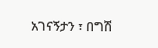አገናኝታን ፣ በግሽ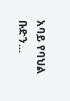አባይ የባህል ቡድን...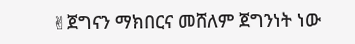✌ጀግናን ማክበርና መሸለም ጀግንነት ነው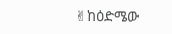✌ከዕድሜው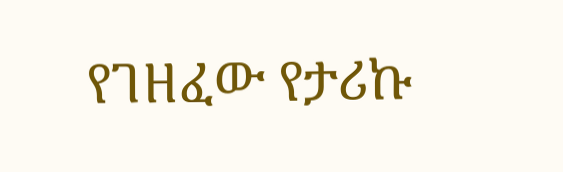የገዘፈው የታሪኩ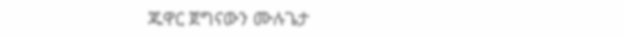ጁዋር ጀግናውን ሙሉጌታ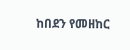ከበደን የመዘከር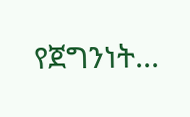የጀግንነት...